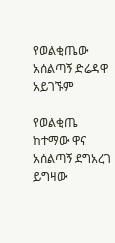የወልቂጤው አሰልጣኝ ድሬዳዋ አይገኙም

የወልቂጤ ከተማው ዋና አሰልጣኝ ደግአረገ ይግዛው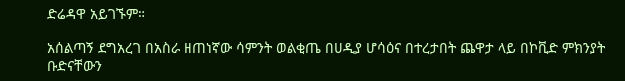ድሬዳዋ አይገኙም።

አሰልጣኝ ደግአረገ በአስራ ዘጠነኛው ሳምንት ወልቂጤ በሀዲያ ሆሳዕና በተረታበት ጨዋታ ላይ በኮቪድ ምክንያት ቡድናቸውን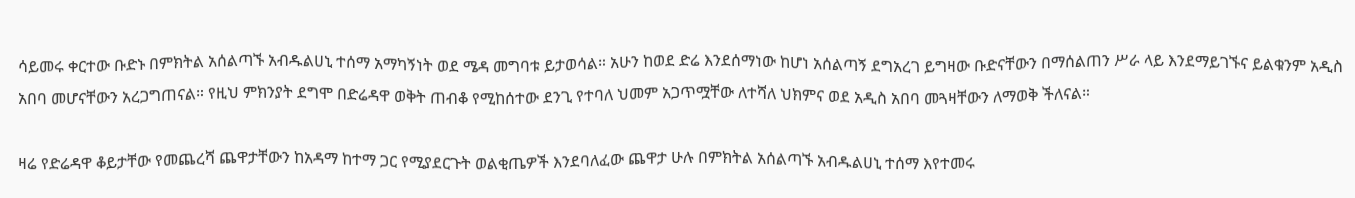ሳይመሩ ቀርተው ቡድኑ በምክትል አሰልጣኙ አብዱልሀኒ ተሰማ አማካኝነት ወደ ሜዳ መግባቱ ይታወሳል። አሁን ከወደ ድሬ እንደሰማነው ከሆነ አሰልጣኝ ደግአረገ ይግዛው ቡድናቸውን በማሰልጠን ሥራ ላይ እንደማይገኙና ይልቁንም አዲስ አበባ መሆናቸውን አረጋግጠናል። የዚህ ምክንያት ደግሞ በድሬዳዋ ወቅት ጠብቆ የሚከሰተው ደንጊ የተባለ ህመም አጋጥሟቸው ለተሻለ ህክምና ወደ አዲስ አበባ መጓዛቸውን ለማወቅ ችለናል።

ዛሬ የድሬዳዋ ቆይታቸው የመጨረሻ ጨዋታቸውን ከአዳማ ከተማ ጋር የሚያደርጉት ወልቂጤዎች እንደባለፈው ጨዋታ ሁሉ በምክትል አሰልጣኙ አብዱልሀኒ ተሰማ እየተመሩ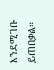እንደሚገቡ ይጠበቃል።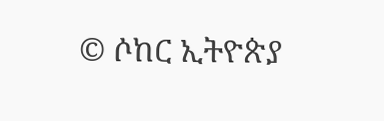© ሶከር ኢትዮጵያ